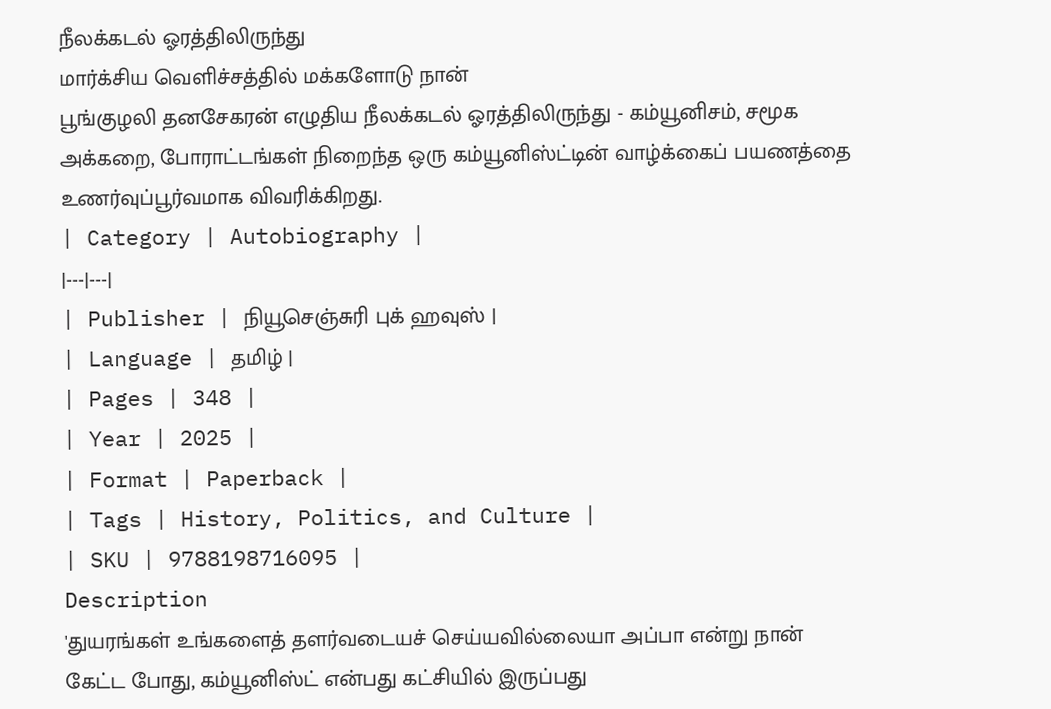நீலக்கடல் ஓரத்திலிருந்து
மார்க்சிய வெளிச்சத்தில் மக்களோடு நான்
பூங்குழலி தனசேகரன் எழுதிய நீலக்கடல் ஓரத்திலிருந்து - கம்யூனிசம், சமூக அக்கறை, போராட்டங்கள் நிறைந்த ஒரு கம்யூனிஸ்ட்டின் வாழ்க்கைப் பயணத்தை உணர்வுப்பூர்வமாக விவரிக்கிறது.
| Category | Autobiography |
|---|---|
| Publisher | நியூசெஞ்சுரி புக் ஹவுஸ் |
| Language | தமிழ் |
| Pages | 348 |
| Year | 2025 |
| Format | Paperback |
| Tags | History, Politics, and Culture |
| SKU | 9788198716095 |
Description
'துயரங்கள் உங்களைத் தளர்வடையச் செய்யவில்லையா அப்பா என்று நான் கேட்ட போது, கம்யூனிஸ்ட் என்பது கட்சியில் இருப்பது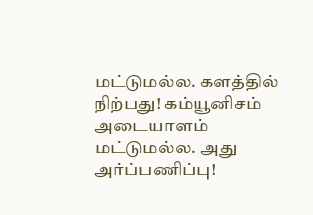மட்டுமல்ல. களத்தில் நிற்பது! கம்யூனிசம் அடையாளம் மட்டுமல்ல. அது அர்ப்பணிப்பு!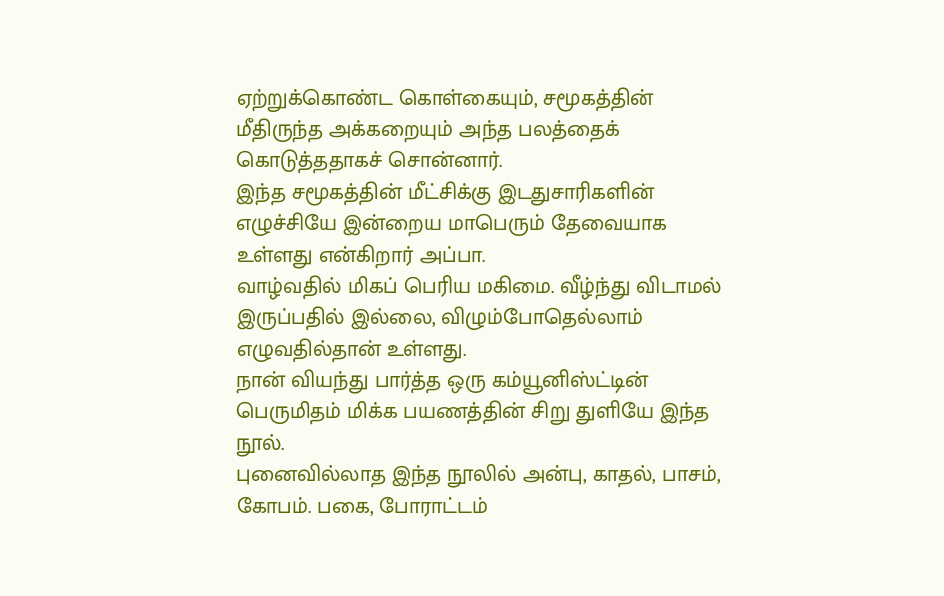ஏற்றுக்கொண்ட கொள்கையும், சமூகத்தின் மீதிருந்த அக்கறையும் அந்த பலத்தைக் கொடுத்ததாகச் சொன்னார்.
இந்த சமூகத்தின் மீட்சிக்கு இடதுசாரிகளின் எழுச்சியே இன்றைய மாபெரும் தேவையாக உள்ளது என்கிறார் அப்பா.
வாழ்வதில் மிகப் பெரிய மகிமை. வீழ்ந்து விடாமல் இருப்பதில் இல்லை, விழும்போதெல்லாம் எழுவதில்தான் உள்ளது.
நான் வியந்து பார்த்த ஒரு கம்யூனிஸ்ட்டின் பெருமிதம் மிக்க பயணத்தின் சிறு துளியே இந்த நூல்.
புனைவில்லாத இந்த நூலில் அன்பு, காதல், பாசம், கோபம். பகை, போராட்டம்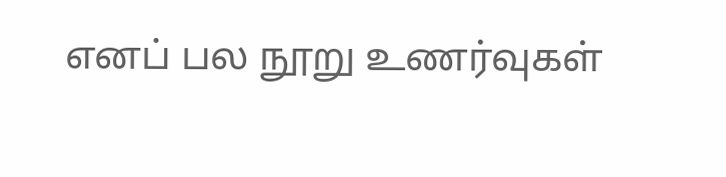எனப் பல நூறு உணர்வுகள்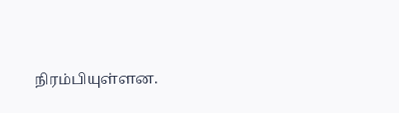நிரம்பியுள்ளன.